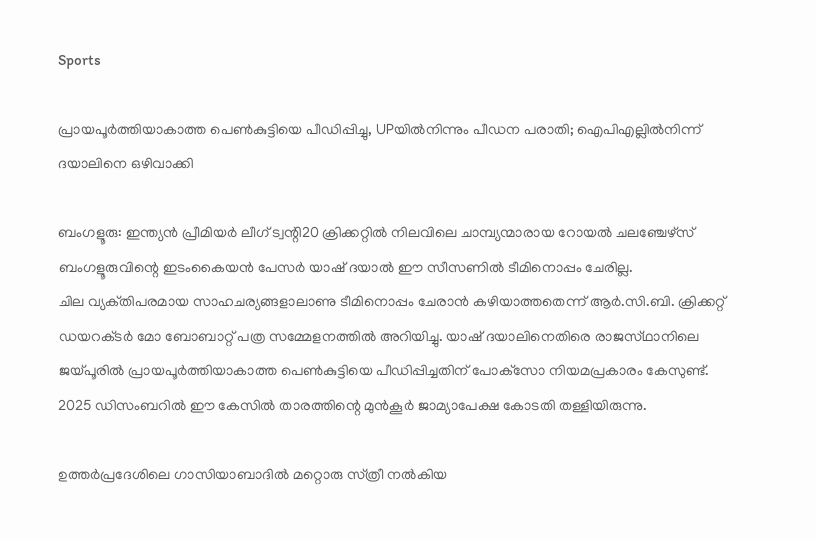Sports

പ്രായപൂര്‍ത്തിയാകാത്ത പെണ്‍കുട്ടിയെ പീഡിപ്പിച്ചു, UPയില്‍നിന്നും പീഡന പരാതി; ഐപിഎല്ലില്‍നിന്ന് ദയാലിനെ ഒഴിവാക്കി

ബംഗളൂരു: ഇന്ത്യന്‍ പ്രീമിയര്‍ ലീഗ്‌ ട്വന്റി20 ക്രിക്കറ്റില്‍ നിലവിലെ ചാമ്പ്യന്മാരായ റോയല്‍ ചലഞ്ചേഴ്‌സ്‌ ബംഗളൂരുവിന്റെ ഇടംകൈയന്‍ പേസര്‍ യാഷ്‌ ദയാല്‍ ഈ സീസണില്‍ ടീമിനൊപ്പം ചേരില്ല.
ചില വ്യക്‌തിപരമായ സാഹചര്യങ്ങളാലാണു ടീമിനൊപ്പം ചേരാന്‍ കഴിയാത്തതെന്ന്‌ ആര്‍.സി.ബി. ക്രിക്കറ്റ്‌ ഡയറക്‌ടര്‍ മോ ബോബാറ്റ്‌ പത്ര സമ്മേളനത്തില്‍ അറിയിച്ചു. യാഷ്‌ ദയാലിനെതിരെ രാജസ്‌ഥാനിലെ ജയ്‌പൂരില്‍ പ്രായപൂര്‍ത്തിയാകാത്ത പെണ്‍കുട്ടിയെ പീഡിപ്പിച്ചതിന്‌ പോക്‌സോ നിയമപ്രകാരം കേസുണ്ട്‌. 2025 ഡിസംബറില്‍ ഈ കേസില്‍ താരത്തിന്റെ മുന്‍കൂര്‍ ജാമ്യാപേക്ഷ കോടതി തള്ളിയിരുന്നു.

ഉത്തര്‍പ്രദേശിലെ ഗാസിയാബാദില്‍ മറ്റൊരു സ്‌ത്രീ നല്‍കിയ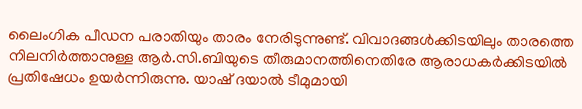ലൈംഗിക പീഡന പരാതിയും താരം നേരിടുന്നുണ്ട്‌. വിവാദങ്ങള്‍ക്കിടയിലും താരത്തെ നിലനിര്‍ത്താനുള്ള ആര്‍.സി.ബിയുടെ തീരുമാനത്തിനെതിരേ ആരാധകര്‍ക്കിടയില്‍ പ്രതിഷേധം ഉയര്‍ന്നിരുന്നു. യാഷ്‌ ദയാല്‍ ടീമുമായി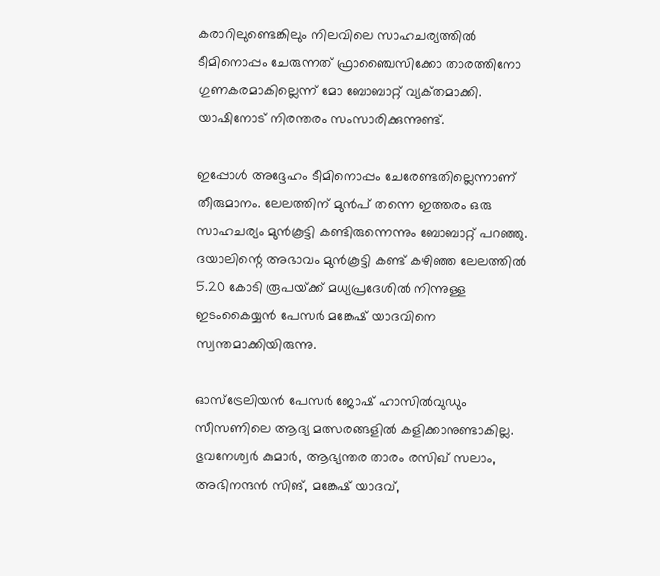കരാറിലുണ്ടെങ്കിലും നിലവിലെ സാഹചര്യത്തില്‍ ടീമിനൊപ്പം ചേരുന്നത്‌ ഫ്രാഞ്ചൈസിക്കോ താരത്തിനോ ഗുണകരമാകില്ലെന്ന്‌ മോ ബോബാറ്റ്‌ വ്യക്‌തമാക്കി. യാഷിനോട്‌ നിരന്തരം സംസാരിക്കുന്നുണ്ട്‌.

ഇപ്പോള്‍ അദ്ദേഹം ടീമിനൊപ്പം ചേരേണ്ടതില്ലെന്നാണ്‌ തീരുമാനം. ലേലത്തിന്‌ മുന്‍പ്‌ തന്നെ ഇത്തരം ഒരു സാഹചര്യം മുന്‍കൂട്ടി കണ്ടിരുന്നെന്നും ബോബാറ്റ്‌ പറഞ്ഞു. ദയാലിന്റെ അഭാവം മുന്‍കൂട്ടി കണ്ട്‌ കഴിഞ്ഞ ലേലത്തില്‍ 5.20 കോടി രൂപയ്‌ക്ക് മധ്യപ്രദേശില്‍ നിന്നുള്ള ഇടംകൈയ്യന്‍ പേസര്‍ മങ്കേഷ്‌ യാദവിനെ സ്വന്തമാക്കിയിരുന്നു.

ഓസ്‌ട്രേലിയന്‍ പേസര്‍ ജോഷ്‌ ഹാസില്‍വുഡും സീസണിലെ ആദ്യ മത്സരങ്ങളില്‍ കളിക്കാനുണ്ടാകില്ല. ഭുവനേശ്വര്‍ കുമാര്‍, ആഭ്യന്തര താരം രസിഖ്‌ സലാം, അഭിനന്ദന്‍ സിങ്‌, മങ്കേഷ്‌ യാദവ്‌,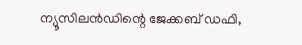ന്യൂസിലന്‍ഡിന്റെ ജേക്കബ്‌ ഡഫി,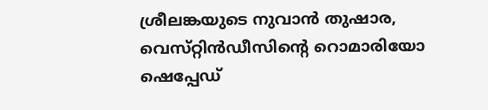ശ്രീലങ്കയുടെ നുവാന്‍ തുഷാര, വെസ്‌റ്റിന്‍ഡീസിന്റെ റൊമാരിയോ ഷെപ്പേഡ്‌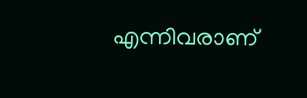എന്നിവരാണ്‌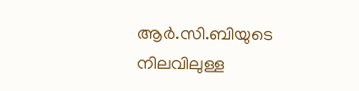ആര്‍.സി.ബിയുടെ നിലവിലുള്ള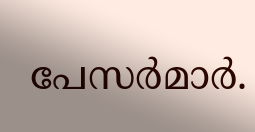പേസര്‍മാര്‍.